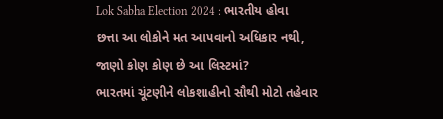Lok Sabha Election 2024 : ભારતીય હોવા છત્તા આ લોકોને મત આપવાનો અધિકાર નથી, જાણો કોણ કોણ છે આ લિસ્ટમાં?
ભારતમાં ચૂંટણીને લોકશાહીનો સૌથી મોટો તહેવાર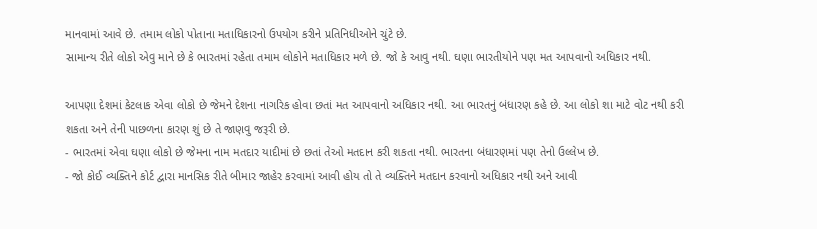માનવામાં આવે છે. તમામ લોકો પોતાના મતાધિકારનો ઉપયોગ કરીને પ્રતિનિધીઓને ચુંટે છે.
સામાન્ય રીતે લોકો એવુ માને છે કે ભારતમાં રહેતા તમામ લોકોને મતાધિકાર મળે છે. જો કે આવુ નથી. ઘણા ભારતીયોને પણ મત આપવાનો અધિકાર નથી.

આપણા દેશમાં કેટલાક એવા લોકો છે જેમને દેશના નાગરિક હોવા છતાં મત આપવાનો અધિકાર નથી. આ ભારતનું બંધારણ કહે છે. આ લોકો શા માટે વોટ નથી કરી શકતા અને તેની પાછળના કારણ શું છે તે જાણવુ જરૂરી છે.
- ભારતમાં એવા ઘણા લોકો છે જેમના નામ મતદાર યાદીમાં છે છતાં તેઓ મતદાન કરી શકતા નથી. ભારતના બંધારણમાં પણ તેનો ઉલ્લેખ છે.
- જો કોઈ વ્યક્તિને કોર્ટ દ્વારા માનસિક રીતે બીમાર જાહેર કરવામાં આવી હોય તો તે વ્યક્તિને મતદાન કરવાનો અધિકાર નથી અને આવી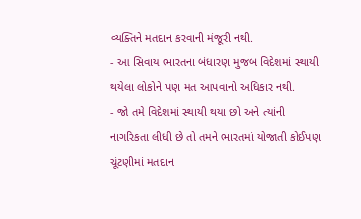વ્યક્તિને મતદાન કરવાની મંજૂરી નથી.
- આ સિવાય ભારતના બંધારણ મુજબ વિદેશમાં સ્થાયી થયેલા લોકોને પણ મત આપવાનો અધિકાર નથી.
- જો તમે વિદેશમાં સ્થાયી થયા છો અને ત્યાંની નાગરિકતા લીધી છે તો તમને ભારતમાં યોજાતી કોઈપણ ચૂંટણીમાં મતદાન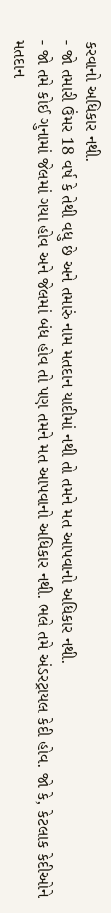કરવાનો અધિકાર નથી.
- જો તમારી ઉંમર 18 વર્ષ કે તેથી વધુ છે અને તમારું નામ મતદાન યાદીમાં નથી તો તમને મત આપવાનો અધિકાર નથી.
- જો તમે કોઈ ગુનામાં જેલમાં ગયા હોવ અને જેલમાં બંધ હોવ તો પણ તમને મત આપવાનો અધિકાર નથી. ભલે તમે અંડરટ્રાયલ કેદી હોવ. જો કે, કેટલાક કેદીઓને મતદાન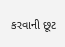કરવાની છૂટ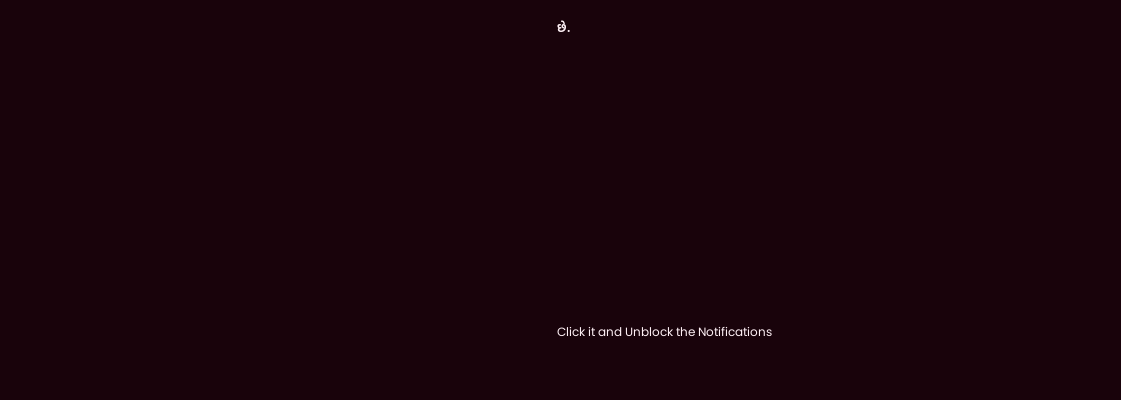છે.












Click it and Unblock the Notifications